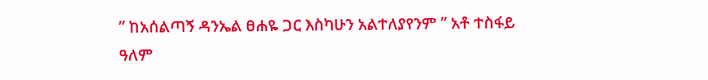” ከአሰልጣኝ ዳንኤል ፀሐዬ ጋር እስካሁን አልተለያየንም ” አቶ ተስፋይ ዓለም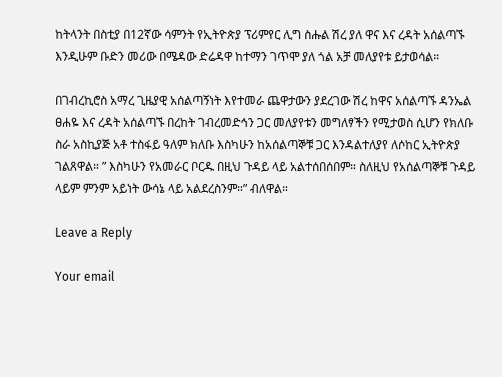ከትላንት በስቲያ በ12ኛው ሳምንት የኢትዮጵያ ፕሪምየር ሊግ ስሑል ሽረ ያለ ዋና እና ረዳት አሰልጣኙ እንዲሁም ቡድን መሪው በሜዳው ድሬዳዋ ከተማን ገጥሞ ያለ ጎል አቻ መለያየቱ ይታወሳል።

በገብረኪሮስ አማረ ጊዜያዊ አሰልጣኝነት እየተመራ ጨዋታውን ያደረገው ሽረ ከዋና አሰልጣኙ ዳንኤል ፀሐዬ እና ረዳት አሰልጣኙ በረከት ገብረመድኅን ጋር መለያየቱን መግለፃችን የሚታወስ ሲሆን የክለቡ ስራ አስኪያጅ አቶ ተስፋይ ዓለም ክለቡ እስካሁን ከአሰልጣኞቹ ጋር እንዳልተለያየ ለሶከር ኢትዮጵያ ገልጸዋል። ” እስካሁን የአመራር ቦርዱ በዚህ ጉዳይ ላይ አልተሰበሰበም። ስለዚህ የአሰልጣኞቹ ጉዳይ ላይም ምንም አይነት ውሳኔ ላይ አልደረስንም።” ብለዋል።

Leave a Reply

Your email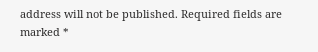address will not be published. Required fields are marked *